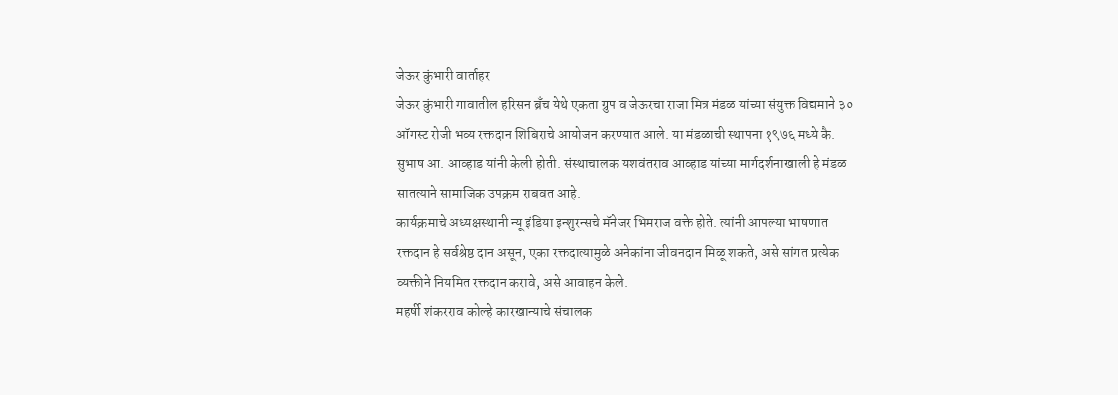जेऊर कुंभारी वार्ताहर
जेऊर कुंभारी गावातील हरिसन ब्रँच येथे एकता ग्रुप व जेऊरचा राजा मित्र मंडळ यांच्या संयुक्त विद्यमाने ३० ऑगस्ट रोजी भव्य रक्तदान शिबिराचे आयोजन करण्यात आले. या मंडळाची स्थापना १९७६ मध्ये कै. सुभाष आ. आव्हाड यांनी केली होती. संस्थाचालक यशवंतराव आव्हाड यांच्या मार्गदर्शनाखाली हे मंडळ सातत्याने सामाजिक उपक्रम राबवत आहे.
कार्यक्रमाचे अध्यक्षस्थानी न्यू इंडिया इन्शुरन्सचे मॅनेजर भिमराज वक्ते होते. त्यांनी आपल्या भाषणात रक्तदान हे सर्वश्रेष्ठ दान असून, एका रक्तदात्यामुळे अनेकांना जीवनदान मिळू शकते, असे सांगत प्रत्येक व्यक्तीने नियमित रक्तदान करावे, असे आवाहन केले.
महर्षी शंकरराव कोल्हे कारखान्याचे संचालक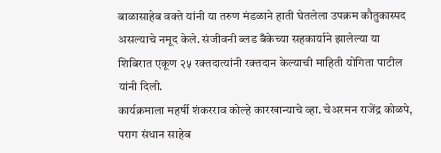बाळासाहेब वक्ते यांनी या तरुण मंडळाने हाती घेतलेला उपक्रम कौतुकास्पद असल्याचे नमूद केले. संजीवनी ब्लड बँकेच्या सहकार्याने झालेल्या या शिबिरात एकूण २५ रक्तदात्यांनी रक्तदान केल्याची माहिती योगिता पाटील यांनी दिली.
कार्यक्रमाला महर्षी शंकरराव कोल्हे कारखान्याचे व्हा. चेअरमन राजेंद्र कोळपे, पराग संधान साहेब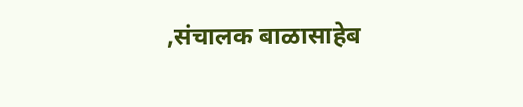,संचालक बाळासाहेब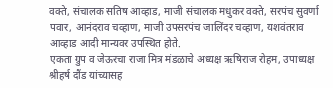वक्ते, संचालक सतिष आव्हाड, माजी संचालक मधुकर वक्ते, सरपंच सुवर्णा पवार, आनंदराव चव्हाण, माजी उपसरपंच जालिंदर चव्हाण, यशवंतराव आव्हाड आदी मान्यवर उपस्थित होते.
एकता ग्रुप व जेऊरचा राजा मित्र मंडळाचे अध्यक्ष ऋषिराज रोहम, उपाध्यक्ष श्रीहर्ष दौंड यांच्यासह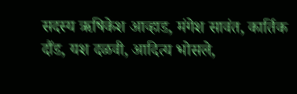सदस्य ऋषिकेश आव्हाड, मंगेश सावंत, कार्तिक दौंड, यश दळवी, आदित्य भोसले,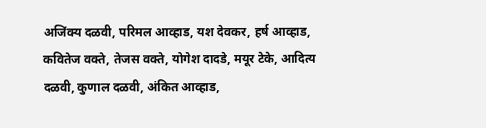अजिंक्य दळवी, परिमल आव्हाड, यश देवकर, हर्ष आव्हाड, कवितेज वक्ते, तेजस वक्ते, योगेश दादडे, मयूर टेके, आदित्य दळवी, कुणाल दळवी, अंकित आव्हाड,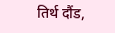तिर्थ दौंड,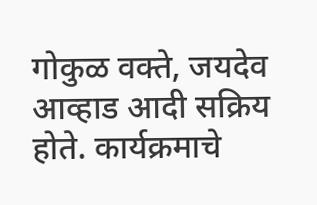गोकुळ वक्ते, जयदेव आव्हाड आदी सक्रिय होते. कार्यक्रमाचे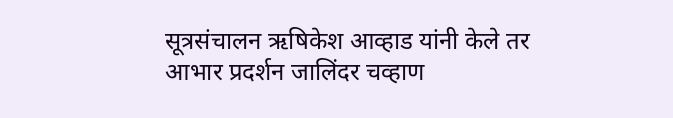सूत्रसंचालन ऋषिकेश आव्हाड यांनी केले तर आभार प्रदर्शन जालिंदर चव्हाण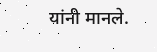यांनी मानले.